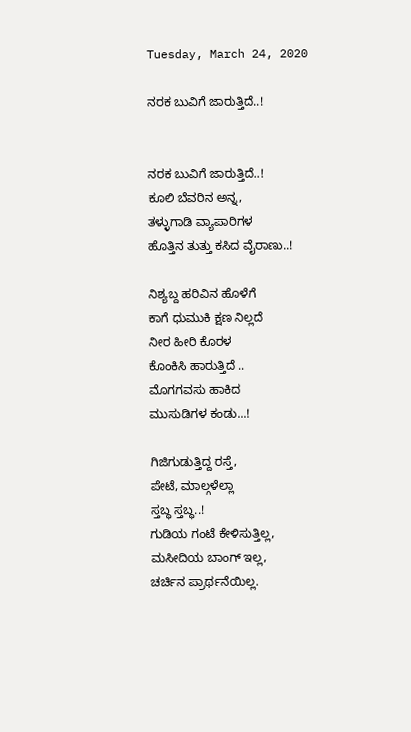Tuesday, March 24, 2020

ನರಕ ಬುವಿಗೆ ಜಾರುತ್ತಿದೆ..!


ನರಕ ಬುವಿಗೆ ಜಾರುತ್ತಿದೆ..!
ಕೂಲಿ ಬೆವರಿನ ಅನ್ನ,
ತಳ್ಳುಗಾಡಿ ವ್ಯಾಪಾರಿಗಳ
ಹೊತ್ತಿನ ತುತ್ತು ಕಸಿದ ವೈರಾಣು..!

ನಿಶ್ಯಬ್ದ ಹರಿವಿನ ಹೊಳೆಗೆ
ಕಾಗೆ ಧುಮುಕಿ ಕ್ಷಣ ನಿಲ್ಲದೆ
ನೀರ ಹೀರಿ ಕೊರಳ
ಕೊಂಕಿಸಿ ಹಾರುತ್ತಿದೆ ..
ಮೊಗಗವಸು ಹಾಕಿದ
ಮುಸುಡಿಗಳ ಕಂಡು...!

ಗಿಜಿಗುಡುತ್ತಿದ್ದ ರಸ್ತೆ,
ಪೇಟೆ, ಮಾಲ್ಗಳೆಲ್ಲಾ
ಸ್ತಬ್ಧ ಸ್ತಬ್ಧ..!
ಗುಡಿಯ ಗಂಟೆ ಕೇಳಿಸುತ್ತಿಲ್ಲ,
ಮಸೀದಿಯ ಬಾಂಗ್ ಇಲ್ಲ,
ಚರ್ಚಿನ ಪ್ರಾರ್ಥನೆಯಿಲ್ಲ.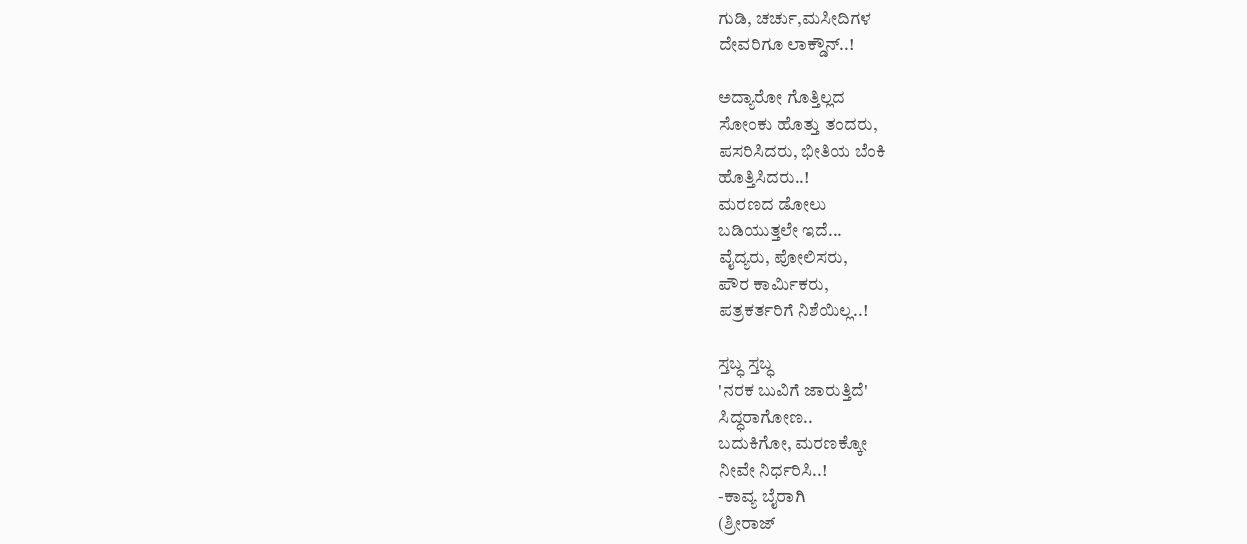ಗುಡಿ, ಚರ್ಚು,ಮಸೀದಿಗಳ
ದೇವರಿಗೂ ಲಾಕ್ಡೌನ್..!

ಅದ್ಯಾರೋ ಗೊತ್ತಿಲ್ಲದ
ಸೋಂಕು ಹೊತ್ತು ತಂದರು,
ಪಸರಿಸಿದರು, ಭೀತಿಯ ಬೆಂಕಿ
ಹೊತ್ತಿಸಿದರು..!
ಮರಣದ ಡೋಲು
ಬಡಿಯುತ್ತಲೇ ಇದೆ...
ವೈದ್ಯರು, ಪೋಲಿಸರು,
ಪೌರ ಕಾರ್ಮಿಕರು,
ಪತ್ರಕರ್ತರಿಗೆ ನಿಶೆಯಿಲ್ಲ..!

ಸ್ತಬ್ಧ ಸ್ತಬ್ಧ
'ನರಕ ಬುವಿಗೆ ಜಾರುತ್ತಿದೆ'
ಸಿದ್ಧರಾಗೋಣ..
ಬದುಕಿಗೋ, ಮರಣಕ್ಕೋ
ನೀವೇ ನಿರ್ಧರಿಸಿ..!
-ಕಾವ್ಯ ಬೈರಾಗಿ
(ಶ್ರೀರಾಜ್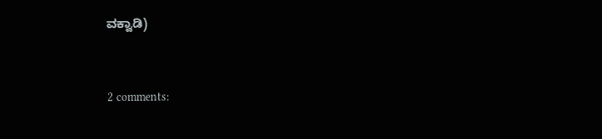ವಕ್ವಾಡಿ)


2 comments: